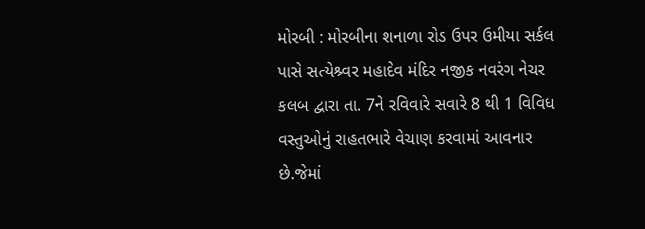મોરબી : મોરબીના શનાળા રોડ ઉપર ઉમીયા સર્કલ પાસે સત્યેશ્ર્વર મહાદેવ મંદિર નજીક નવરંગ નેચર કલબ દ્વારા તા. 7ને રવિવારે સવારે 8 થી 1 વિવિધ વસ્તુઓનું રાહતભારે વેચાણ કરવામાં આવનાર છે.જેમાં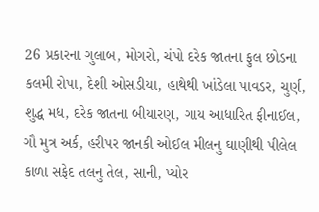26 પ્રકારના ગુલાબ, મોગરો, ચંપો દરેક જાતના ફુલ છોડના કલમી રોપા, દેશી ઓસડીયા, હાથેથી ખાંડેલા પાવડર, ચુર્ણ, શુદ્ધ મધ, દરેક જાતના બીયારણ, ગાય આધારિત ફીનાઈલ, ગૌ મુત્ર અર્ક, હરીપર જાનકી ઓઈલ મીલનુ ઘાણીથી પીલેલ કાળા સફેદ તલનુ તેલ, સાની, પ્યોર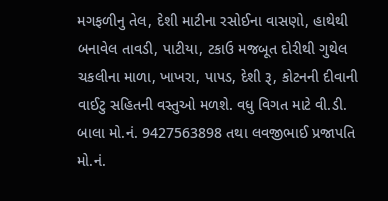મગફળીનુ તેલ, દેશી માટીના રસોઈના વાસણો, હાથેથી બનાવેલ તાવડી, પાટીયા, ટકાઉ મજબૂત દોરીથી ગુથેલ ચકલીના માળા, ખાખરા, પાપડ, દેશી રૂ, કોટનની દીવાની વાઈટુ સહિતની વસ્તુઓ મળશે. વધુ વિગત માટે વી.ડી. બાલા મો.નં. 9427563898 તથા લવજીભાઈ પ્રજાપતિ મો.નં.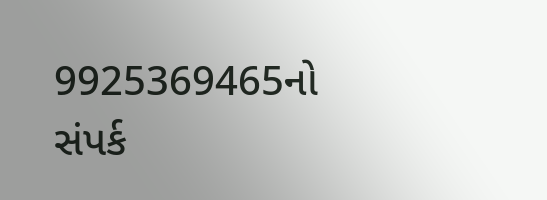9925369465નો સંપર્ક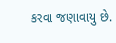કરવા જણાવાયુ છે.